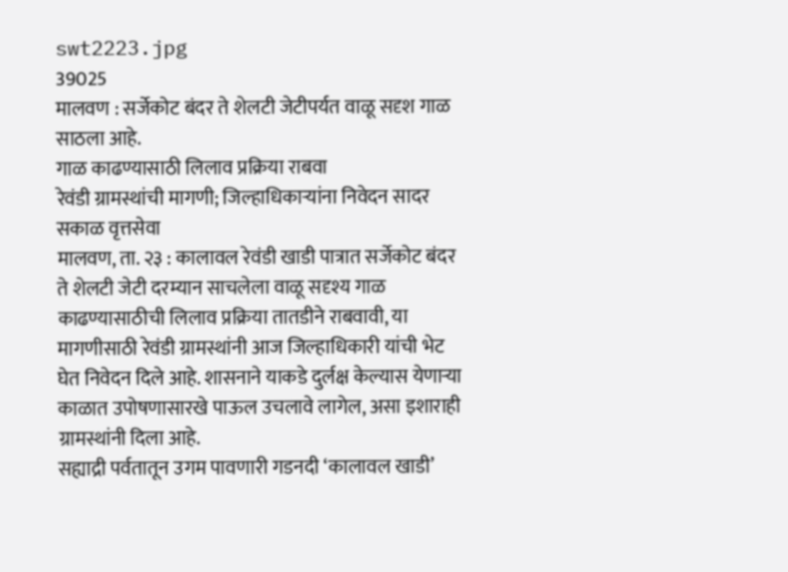swt2223.jpg
39025
मालवण : सर्जेकोट बंदर ते शेलटी जेटीपर्यत वाळू सदृश गाळ साठला आहे.
गाळ काढण्यासाठी लिलाव प्रक्रिया राबवा
रेवंडी ग्रामस्थांची मागणी; जिल्हाधिकाऱ्यांना निवेदन सादर
सकाळ वृत्तसेवा
मालवण, ता. २३ : कालावल रेवंडी खाडी पात्रात सर्जेकोट बंदर ते शेलटी जेटी दरम्यान साचलेला वाळू सदृश्य गाळ काढण्यासाठीची लिलाव प्रक्रिया तातडीने राबवावी, या मागणीसाठी रेवंडी ग्रामस्थांनी आज जिल्हाधिकारी यांची भेट घेत निवेदन दिले आहे. शासनाने याकडे दुर्लक्ष केल्यास येणाऱ्या काळात उपोषणासारखे पाऊल उचलावे लागेल, असा इशाराही ग्रामस्थांनी दिला आहे.
सह्याद्री पर्वतातून उगम पावणारी गडनदी ‘कालावल खाडी’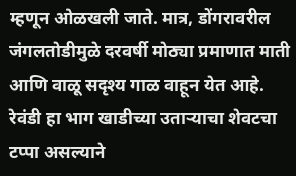म्हणून ओळखली जाते. मात्र, डोंगरावरील जंगलतोडीमुळे दरवर्षी मोठ्या प्रमाणात माती आणि वाळू सदृश्य गाळ वाहून येत आहे. रेवंडी हा भाग खाडीच्या उताऱ्याचा शेवटचा टप्पा असल्याने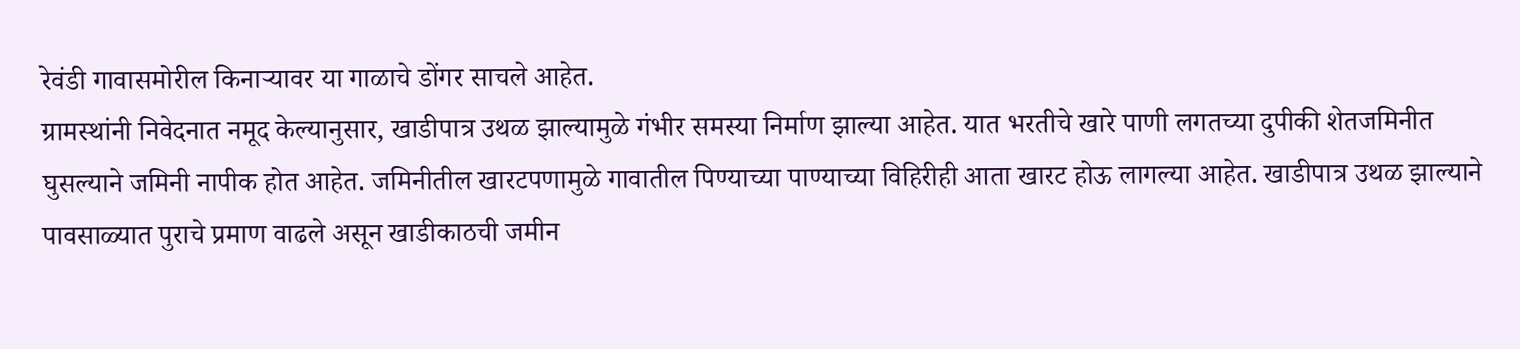रेवंडी गावासमोरील किनाऱ्यावर या गाळाचे डोंगर साचले आहेत.
ग्रामस्थांनी निवेदनात नमूद केल्यानुसार, खाडीपात्र उथळ झाल्यामुळे गंभीर समस्या निर्माण झाल्या आहेत. यात भरतीचे खारे पाणी लगतच्या दुपीकी शेतजमिनीत घुसल्याने जमिनी नापीक होत आहेत. जमिनीतील खारटपणामुळे गावातील पिण्याच्या पाण्याच्या विहिरीही आता खारट होऊ लागल्या आहेत. खाडीपात्र उथळ झाल्याने पावसाळ्यात पुराचे प्रमाण वाढले असून खाडीकाठची जमीन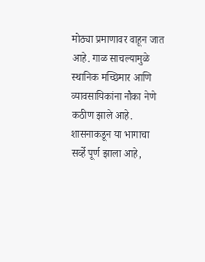मोठ्या प्रमाणावर वाहून जात आहे. गाळ साचल्यामुळे स्थानिक मच्छिमार आणि व्यावसायिकांना नौका नेणे कठीण झाले आहे.
शासनाकडून या भागाचा सर्व्हे पूर्ण झाला आहे,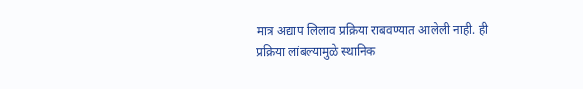मात्र अद्याप लिलाव प्रक्रिया राबवण्यात आलेली नाही. ही प्रक्रिया लांबल्यामुळे स्थानिक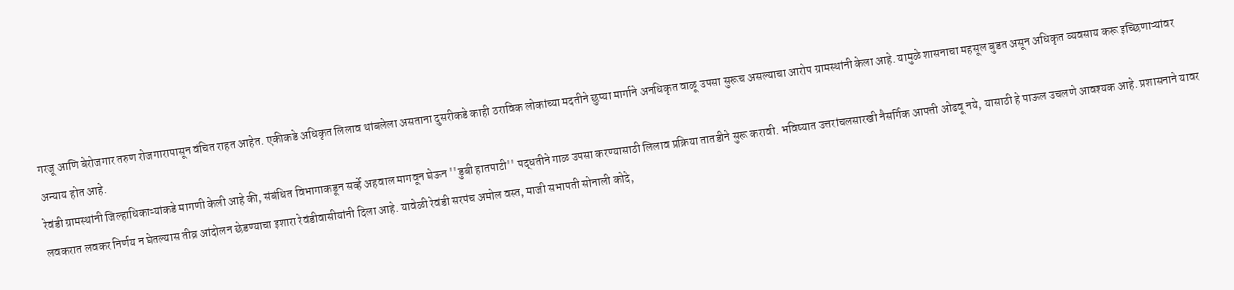गरजू आणि बेरोजगार तरुण रोजगारापासून वंचित राहत आहेत. एकीकडे अधिकृत लिलाव थांबलेला असताना दुसरीकडे काही ठराविक लोकांच्या मदतीने छुप्या मार्गाने अनधिकृत वाळू उपसा सुरूच असल्याचा आरोप ग्रामस्थांनी केला आहे. यामुळे शासनाचा महसूल बुडत असून अधिकृत व्यवसाय करू इच्छिणाऱ्यांवर अन्याय होत आहे.
रेवंडी ग्रामस्थांनी जिल्हाधिकाऱ्यांकडे मागणी केली आहे की, संबंधित विभागाकडून सर्व्हे अहवाल मागवून घेऊन ''डुबी हातपाटी'' पद्धतीने गाळ उपसा करण्यासाठी लिलाव प्रक्रिया तातडीने सुरू करावी. भविष्यात उत्तरांचलसारखी नैसर्गिक आपत्ती ओढवू नये, यासाठी हे पाऊल उचलणे आवश्यक आहे. प्रशासनाने यावर लवकरात लवकर निर्णय न घेतल्यास तीव्र आंदोलन छेडण्याचा इशारा रेवंडीवासीयांनी दिला आहे. यावेळी रेवंडी सरपंच अमोल वस्त, माजी सभापती सोनाली कोदे,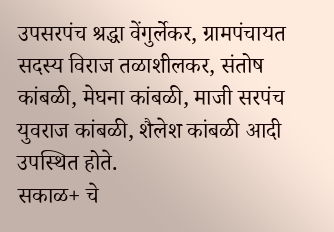उपसरपंच श्रद्धा वेंगुर्लेकर, ग्रामपंचायत सदस्य विराज तळाशीलकर, संतोष कांबळी, मेघना कांबळी, माजी सरपंच युवराज कांबळी, शैलेश कांबळी आदी उपस्थित होते.
सकाळ+ चे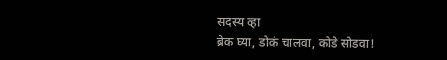सदस्य व्हा
ब्रेक घ्या, डोकं चालवा, कोडे सोडवा!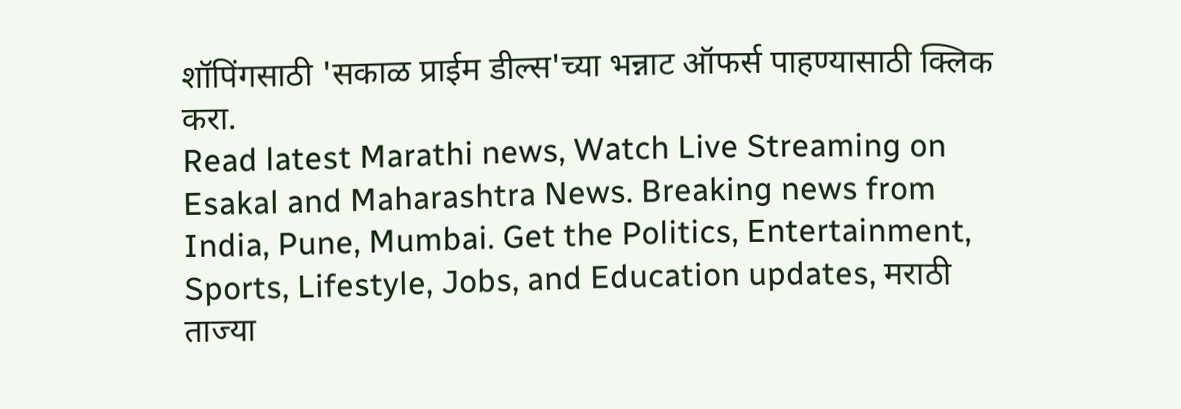शॉपिंगसाठी 'सकाळ प्राईम डील्स'च्या भन्नाट ऑफर्स पाहण्यासाठी क्लिक करा.
Read latest Marathi news, Watch Live Streaming on Esakal and Maharashtra News. Breaking news from India, Pune, Mumbai. Get the Politics, Entertainment, Sports, Lifestyle, Jobs, and Education updates, मराठी ताज्या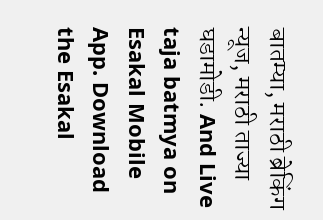बातम्या, मराठी ब्रेकिंग न्यूज, मराठी ताज्या घडामोडी. And Live taja batmya on Esakal Mobile App. Download the Esakal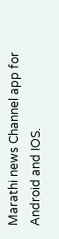Marathi news Channel app for Android and IOS.